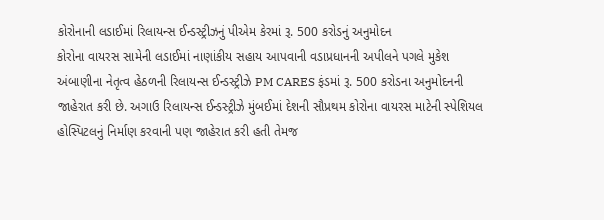કોરોનાની લડાઈમાં રિલાયન્સ ઈન્ડસ્ટ્રીઝનું પીએમ કેરમાં રૂ. 500 કરોડનું અનુમોદન
કોરોના વાયરસ સામેની લડાઈમાં નાણાંકીય સહાય આપવાની વડાપ્રધાનની અપીલને પગલે મુકેશ અંબાણીના નેતૃત્વ હેઠળની રિલાયન્સ ઈન્ડસ્ટ્રીઝે PM CARES ફંડમાં રૂ. 500 કરોડના અનુમોદનની જાહેરાત કરી છે. અગાઉ રિલાયન્સ ઈન્ડસ્ટ્રીઝે મુંબઈમાં દેશની સૌપ્રથમ કોરોના વાયરસ માટેની સ્પેશિયલ હોસ્પિટલનું નિર્માણ કરવાની પણ જાહેરાત કરી હતી તેમજ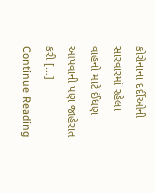કોરોનાના દર્દીઓની સારવારમાં રહેલા વાહનો માટે ઈંધણ આપવાની પણ જાહેરાત કરી […]
Continue Reading